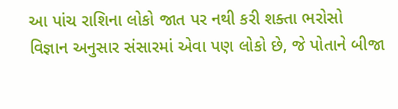આ પાંચ રાશિના લોકો જાત પર નથી કરી શક્તા ભરોસો
વિજ્ઞાન અનુસાર સંસારમાં એવા પણ લોકો છે, જે પોતાને બીજા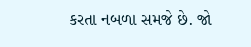કરતા નબળા સમજે છે. જો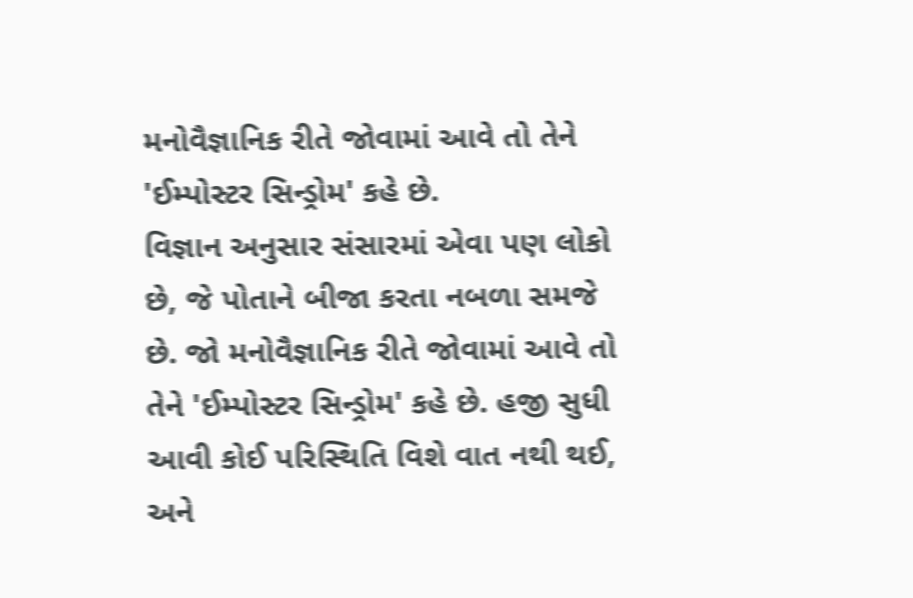મનોવૈજ્ઞાનિક રીતે જોવામાં આવે તો તેને 'ઈમ્પોસ્ટર સિન્ડ્રોમ' કહે છે.
વિજ્ઞાન અનુસાર સંસારમાં એવા પણ લોકો છે, જે પોતાને બીજા કરતા નબળા સમજે છે. જો મનોવૈજ્ઞાનિક રીતે જોવામાં આવે તો તેને 'ઈમ્પોસ્ટર સિન્ડ્રોમ' કહે છે. હજી સુધી આવી કોઈ પરિસ્થિતિ વિશે વાત નથી થઈ, અને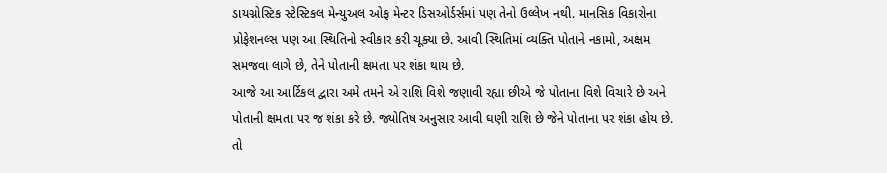ડાયગ્નોસ્ટિક સ્ટેસ્ટિકલ મેન્યુઅલ ઓફ મેન્ટર ડિસઓર્ડર્સમાં પણ તેનો ઉલ્લેખ નથી. માનસિક વિકારોના પ્રોફેશનલ્સ પણ આ સ્થિતિનો સ્વીકાર કરી ચૂક્યા છે. આવી સ્થિતિમાં વ્યક્તિ પોતાને નકામો, અક્ષમ સમજવા લાગે છે, તેને પોતાની ક્ષમતા પર શંકા થાય છે.
આજે આ આર્ટિકલ દ્વારા અમે તમને એ રાશિ વિશે જણાવી રહ્યા છીએ જે પોતાના વિશે વિચારે છે અને પોતાની ક્ષમતા પર જ શંકા કરે છે. જ્યોતિષ અનુસાર આવી ઘણી રાશિ છે જેને પોતાના પર શંકા હોય છે. તો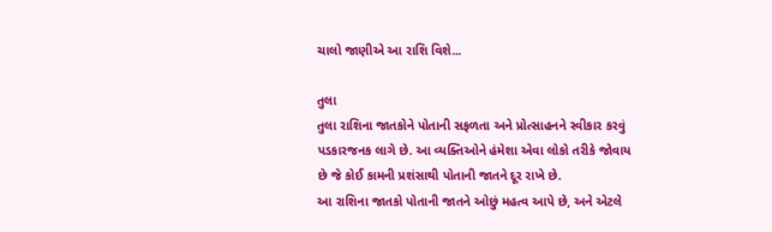ચાલો જાણીએ આ રાશિ વિશે...

તુલા
તુલા રાશિના જાતકોને પોતાની સફળતા અને પ્રોત્સાહનને સ્વીકાર કરવું પડકારજનક લાગે છે. આ વ્યક્તિઓને હંમેશા એવા લોકો તરીકે જોવાય છે જે કોઈ કામની પ્રશંસાથી પોતાની જાતને દૂર રાખે છે.
આ રાશિના જાતકો પોતાની જાતને ઓછું મહત્વ આપે છે, અને એટલે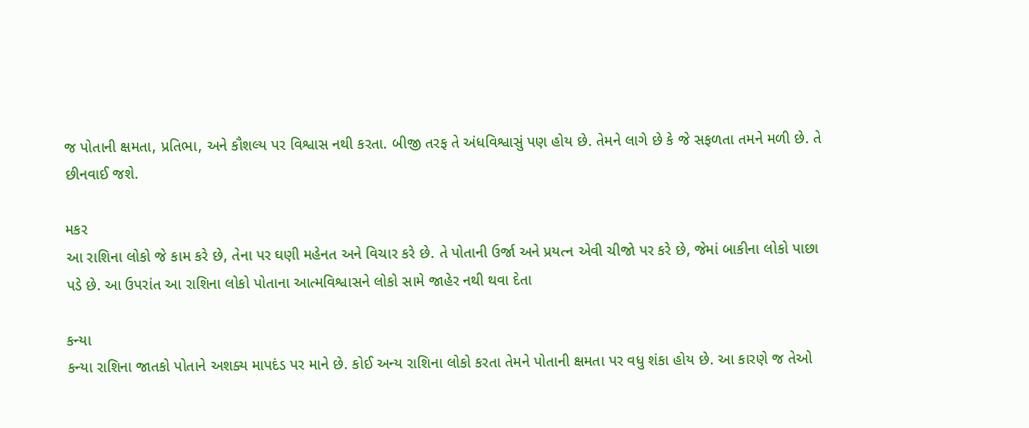જ પોતાની ક્ષમતા, પ્રતિભા, અને કૌશલ્ય પર વિશ્વાસ નથી કરતા. બીજી તરફ તે અંધવિશ્વાસું પણ હોય છે. તેમને લાગે છે કે જે સફળતા તમને મળી છે. તે છીનવાઈ જશે.

મકર
આ રાશિના લોકો જે કામ કરે છે, તેના પર ઘણી મહેનત અને વિચાર કરે છે. તે પોતાની ઉર્જા અને પ્રયત્ન એવી ચીજો પર કરે છે, જેમાં બાકીના લોકો પાછા પડે છે. આ ઉપરાંત આ રાશિના લોકો પોતાના આત્મવિશ્વાસને લોકો સામે જાહેર નથી થવા દેતા

કન્યા
કન્યા રાશિના જાતકો પોતાને અશક્ય માપદંડ પર માને છે. કોઈ અન્ય રાશિના લોકો કરતા તેમને પોતાની ક્ષમતા પર વધુ શંકા હોય છે. આ કારણે જ તેઓ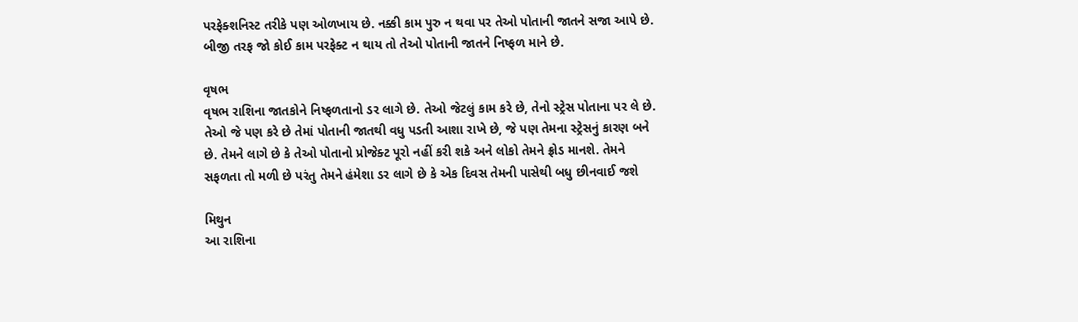પરફેક્શનિસ્ટ તરીકે પણ ઓળખાય છે. નક્કી કામ પુરુ ન થવા પર તેઓ પોતાની જાતને સજા આપે છે. બીજી તરફ જો કોઈ કામ પરફેક્ટ ન થાય તો તેઓ પોતાની જાતને નિષ્ફળ માને છે.

વૃષભ
વૃષભ રાશિના જાતકોને નિષ્ફળતાનો ડર લાગે છે. તેઓ જેટલું કામ કરે છે, તેનો સ્ટ્રેસ પોતાના પર લે છે. તેઓ જે પણ કરે છે તેમાં પોતાની જાતથી વધુ પડતી આશા રાખે છે, જે પણ તેમના સ્ટ્રેસનું કારણ બને છે. તેમને લાગે છે કે તેઓ પોતાનો પ્રોજેક્ટ પૂરો નહીં કરી શકે અને લોકો તેમને ફ્રોડ માનશે. તેમને સફળતા તો મળી છે પરંતુ તેમને હંમેશા ડર લાગે છે કે એક દિવસ તેમની પાસેથી બધુ છીનવાઈ જશે

મિથુન
આ રાશિના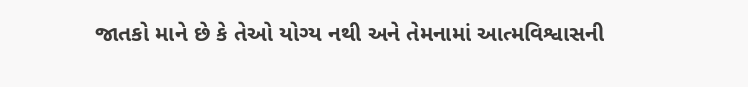જાતકો માને છે કે તેઓ યોગ્ય નથી અને તેમનામાં આત્મવિશ્વાસની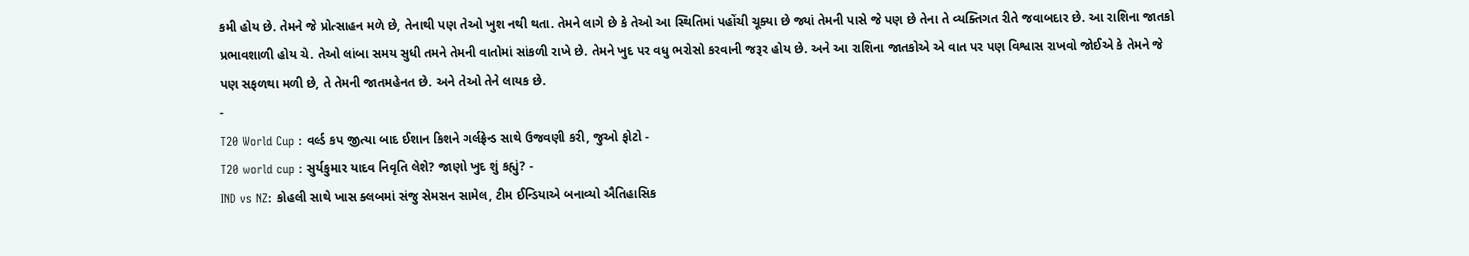કમી હોય છે. તેમને જે પ્રોત્સાહન મળે છે, તેનાથી પણ તેઓ ખુશ નથી થતા. તેમને લાગે છે કે તેઓ આ સ્થિતિમાં પહોંચી ચૂક્યા છે જ્યાં તેમની પાસે જે પણ છે તેના તે વ્યક્તિગત રીતે જવાબદાર છે. આ રાશિના જાતકો પ્રભાવશાળી હોય ચે. તેઓ લાંબા સમય સુધી તમને તેમની વાતોમાં સાંકળી રાખે છે. તેમને ખુદ પર વધુ ભરોસો કરવાની જરૂર હોય છે. અને આ રાશિના જાતકોએ એ વાત પર પણ વિશ્વાસ રાખવો જોઈએ કે તેમને જે પણ સફળથા મળી છે, તે તેમની જાતમહેનત છે. અને તેઓ તેને લાયક છે.
-
T20 World Cup : વર્લ્ડ કપ જીત્યા બાદ ઈશાન કિશને ગર્લફ્રેન્ડ સાથે ઉજવણી કરી, જુઓ ફોટો -
T20 world cup : સુર્યકુમાર યાદવ નિવૃતિ લેશે? જાણો ખુદ શું કહ્યું? -
IND vs NZ: કોહલી સાથે ખાસ ક્લબમાં સંજુ સેમસન સામેલ, ટીમ ઈન્ડિયાએ બનાવ્યો ઐતિહાસિક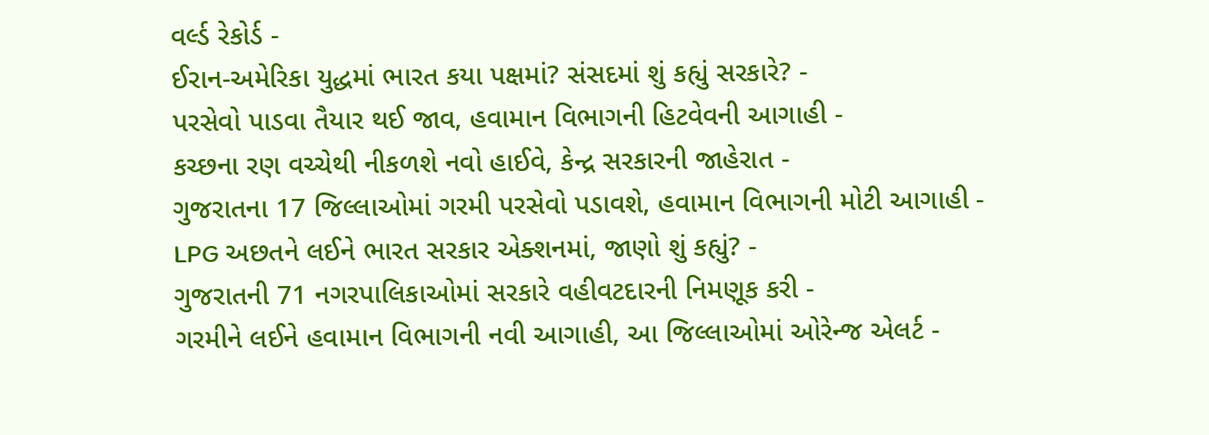વર્લ્ડ રેકોર્ડ -
ઈરાન-અમેરિકા યુદ્ધમાં ભારત કયા પક્ષમાં? સંસદમાં શું કહ્યું સરકારે? -
પરસેવો પાડવા તૈયાર થઈ જાવ, હવામાન વિભાગની હિટવેવની આગાહી -
કચ્છના રણ વચ્ચેથી નીકળશે નવો હાઈવે, કેન્દ્ર સરકારની જાહેરાત -
ગુજરાતના 17 જિલ્લાઓમાં ગરમી પરસેવો પડાવશે, હવામાન વિભાગની મોટી આગાહી -
LPG અછતને લઈને ભારત સરકાર એક્શનમાં, જાણો શું કહ્યું? -
ગુજરાતની 71 નગરપાલિકાઓમાં સરકારે વહીવટદારની નિમણૂક કરી -
ગરમીને લઈને હવામાન વિભાગની નવી આગાહી, આ જિલ્લાઓમાં ઓરેન્જ એલર્ટ -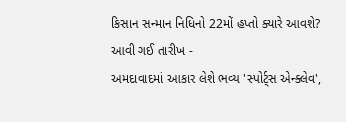કિસાન સન્માન નિધિનો 22મોં હપ્તો ક્યારે આવશે? આવી ગઈ તારીખ -
અમદાવાદમાં આકાર લેશે ભવ્ય 'સ્પોર્ટ્સ એન્ક્લેવ',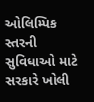ઓલિમ્પિક સ્તરની સુવિધાઓ માટે સરકારે ખોલી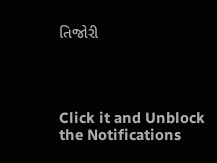તિજોરી




Click it and Unblock the Notifications